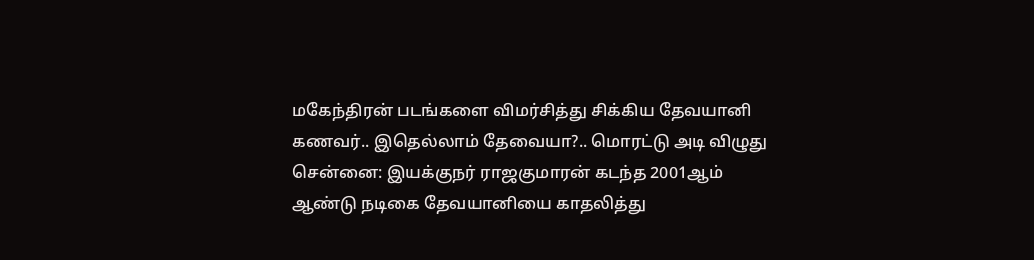மகேந்திரன் படங்களை விமர்சித்து சிக்கிய தேவயானி கணவர்.. இதெல்லாம் தேவையா?.. மொரட்டு அடி விழுது
சென்னை: இயக்குநர் ராஜகுமாரன் கடந்த 2001ஆம் ஆண்டு நடிகை தேவயானியை காதலித்து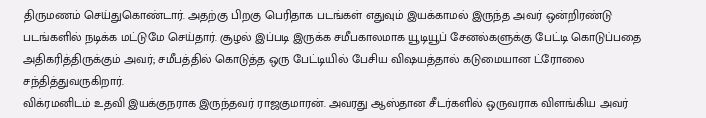திருமணம் செய்துகொண்டார். அதற்கு பிறகு பெரிதாக படங்கள் எதுவும் இயக்காமல் இருந்த அவர் ஒன்றிரண்டு படங்களில் நடிக்க மட்டுமே செய்தார். சூழல் இப்படி இருக்க சமீபகாலமாக யூடியூப் சேனல்களுக்கு பேட்டி கொடுப்பதை அதிகரித்திருக்கும் அவர்; சமீபத்தில் கொடுத்த ஒரு பேட்டியில் பேசிய விஷயத்தால் கடுமையான ட்ரோலை சந்தித்துவருகிறார்.
விக்ரமனிடம் உதவி இயக்குநராக இருந்தவர் ராஜகுமாரன். அவரது ஆஸ்தான சீடர்களில் ஒருவராக விளங்கிய அவர்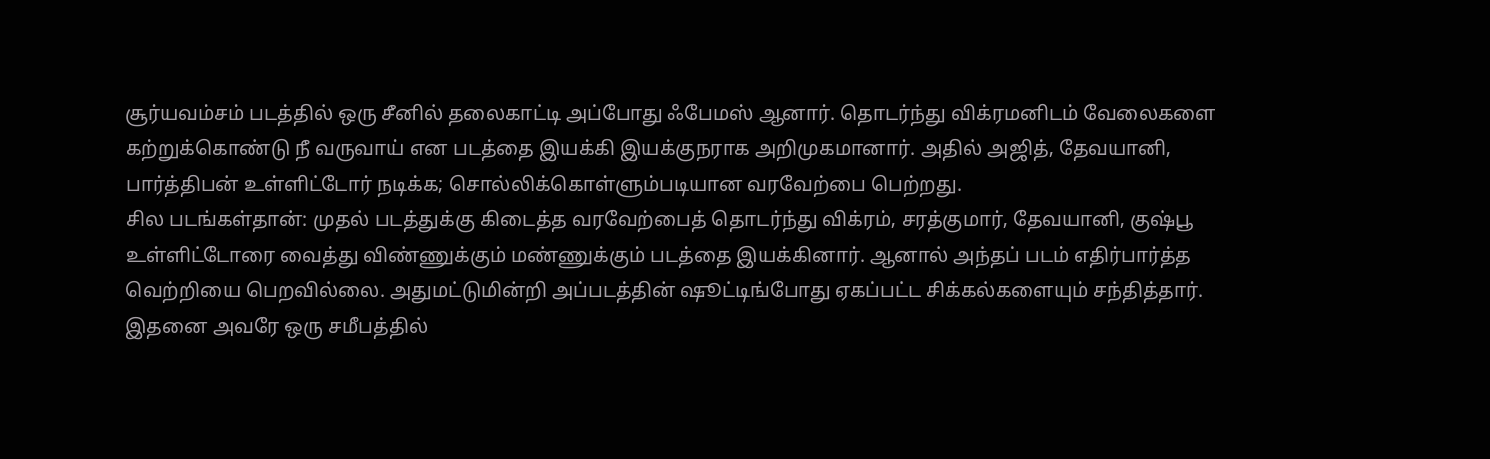சூர்யவம்சம் படத்தில் ஒரு சீனில் தலைகாட்டி அப்போது ஃபேமஸ் ஆனார். தொடர்ந்து விக்ரமனிடம் வேலைகளை கற்றுக்கொண்டு நீ வருவாய் என படத்தை இயக்கி இயக்குநராக அறிமுகமானார். அதில் அஜித், தேவயானி, பார்த்திபன் உள்ளிட்டோர் நடிக்க; சொல்லிக்கொள்ளும்படியான வரவேற்பை பெற்றது.
சில படங்கள்தான்: முதல் படத்துக்கு கிடைத்த வரவேற்பைத் தொடர்ந்து விக்ரம், சரத்குமார், தேவயானி, குஷ்பூ உள்ளிட்டோரை வைத்து விண்ணுக்கும் மண்ணுக்கும் படத்தை இயக்கினார். ஆனால் அந்தப் படம் எதிர்பார்த்த வெற்றியை பெறவில்லை. அதுமட்டுமின்றி அப்படத்தின் ஷூட்டிங்போது ஏகப்பட்ட சிக்கல்களையும் சந்தித்தார். இதனை அவரே ஒரு சமீபத்தில்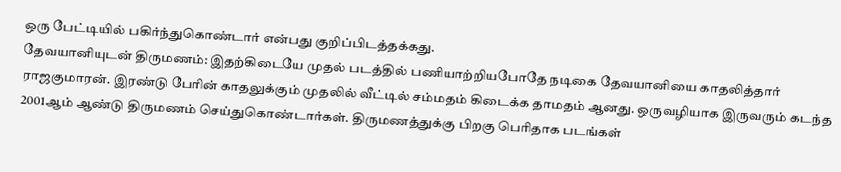ஒரு பேட்டியில் பகிர்ந்துகொண்டார் என்பது குறிப்பிடத்தக்கது.
தேவயானியுடன் திருமணம்: இதற்கிடையே முதல் படத்தில் பணியாற்றியபோதே நடிகை தேவயானியை காதலித்தார் ராஜகுமாரன். இரண்டு பேரின் காதலுக்கும் முதலில் வீட்டில் சம்மதம் கிடைக்க தாமதம் ஆனது. ஒருவழியாக இருவரும் கடந்த 2001ஆம் ஆண்டு திருமணம் செய்துகொண்டார்கள். திருமணத்துக்கு பிறகு பெரிதாக படங்கள்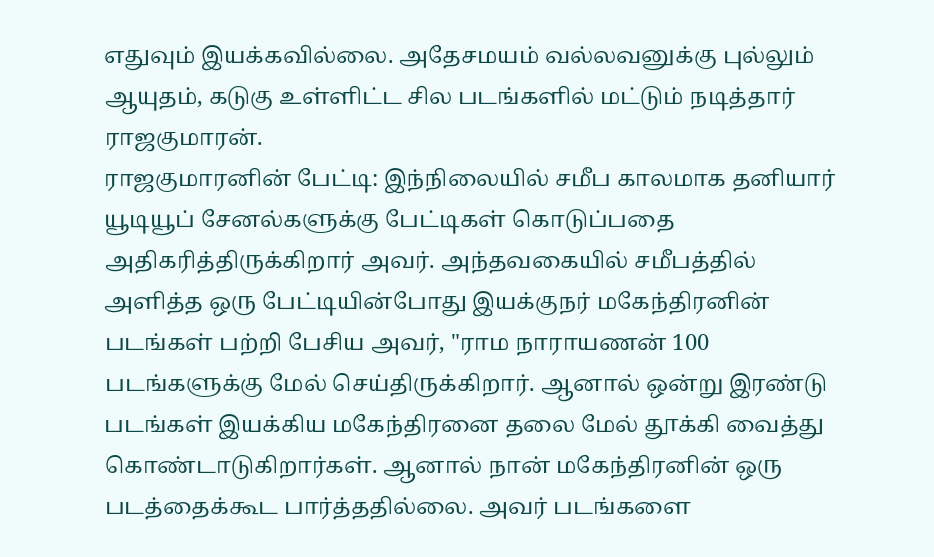எதுவும் இயக்கவில்லை. அதேசமயம் வல்லவனுக்கு புல்லும் ஆயுதம், கடுகு உள்ளிட்ட சில படங்களில் மட்டும் நடித்தார் ராஜகுமாரன்.
ராஜகுமாரனின் பேட்டி: இந்நிலையில் சமீப காலமாக தனியார் யூடியூப் சேனல்களுக்கு பேட்டிகள் கொடுப்பதை அதிகரித்திருக்கிறார் அவர். அந்தவகையில் சமீபத்தில் அளித்த ஒரு பேட்டியின்போது இயக்குநர் மகேந்திரனின் படங்கள் பற்றி பேசிய அவர், "ராம நாராயணன் 100 படங்களுக்கு மேல் செய்திருக்கிறார். ஆனால் ஒன்று இரண்டு படங்கள் இயக்கிய மகேந்திரனை தலை மேல் தூக்கி வைத்து கொண்டாடுகிறார்கள். ஆனால் நான் மகேந்திரனின் ஒரு படத்தைக்கூட பார்த்ததில்லை. அவர் படங்களை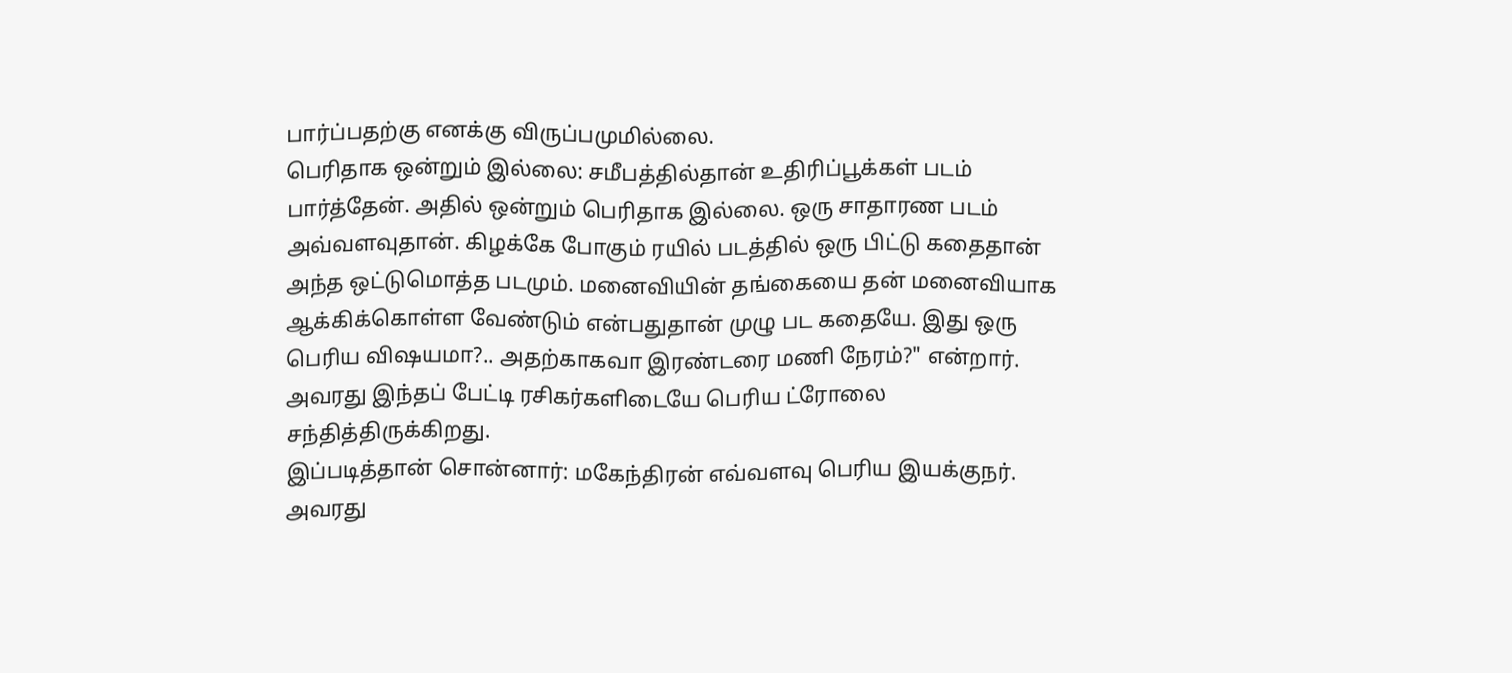பார்ப்பதற்கு எனக்கு விருப்பமுமில்லை.
பெரிதாக ஒன்றும் இல்லை: சமீபத்தில்தான் உதிரிப்பூக்கள் படம் பார்த்தேன். அதில் ஒன்றும் பெரிதாக இல்லை. ஒரு சாதாரண படம் அவ்வளவுதான். கிழக்கே போகும் ரயில் படத்தில் ஒரு பிட்டு கதைதான் அந்த ஒட்டுமொத்த படமும். மனைவியின் தங்கையை தன் மனைவியாக ஆக்கிக்கொள்ள வேண்டும் என்பதுதான் முழு பட கதையே. இது ஒரு பெரிய விஷயமா?.. அதற்காகவா இரண்டரை மணி நேரம்?" என்றார். அவரது இந்தப் பேட்டி ரசிகர்களிடையே பெரிய ட்ரோலை சந்தித்திருக்கிறது.
இப்படித்தான் சொன்னார்: மகேந்திரன் எவ்வளவு பெரிய இயக்குநர். அவரது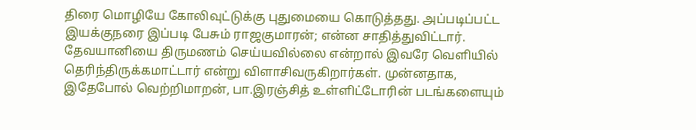திரை மொழியே கோலிவுட்டுக்கு புதுமையை கொடுத்தது. அப்படிப்பட்ட இயக்குநரை இப்படி பேசும் ராஜகுமாரன்; என்ன சாதித்துவிட்டார். தேவயானியை திருமணம் செய்யவில்லை என்றால் இவரே வெளியில் தெரிந்திருக்கமாட்டார் என்று விளாசிவருகிறார்கள். முன்னதாக, இதேபோல் வெற்றிமாறன், பா.இரஞ்சித் உள்ளிட்டோரின் படங்களையும்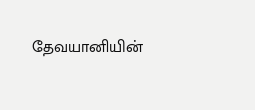தேவயானியின்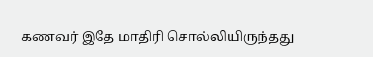கணவர் இதே மாதிரி சொல்லியிருந்தது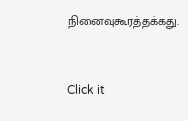நினைவுகூரத்தக்கது.


Click it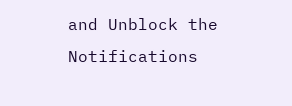and Unblock the Notifications